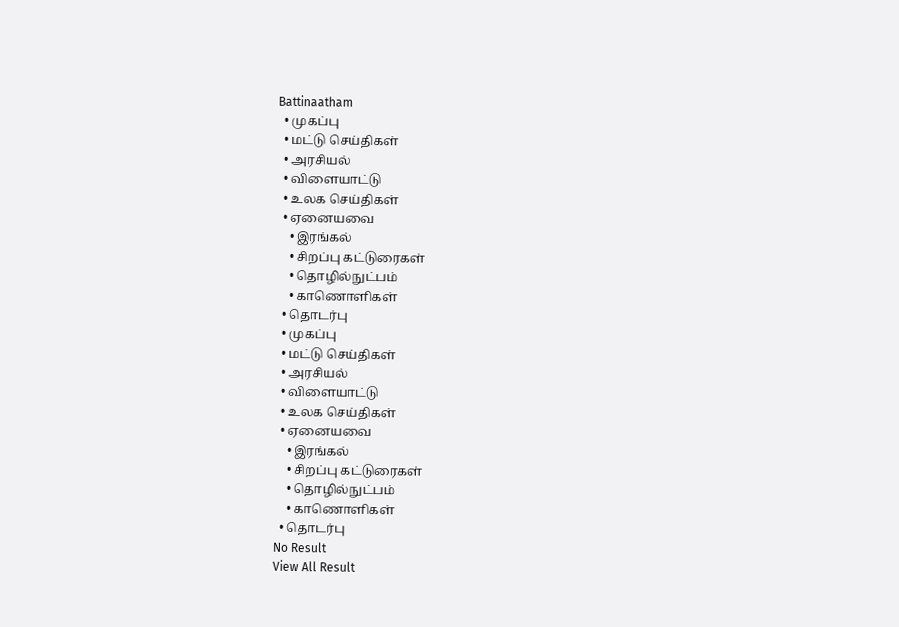Battinaatham
  • முகப்பு
  • மட்டு செய்திகள்
  • அரசியல்
  • விளையாட்டு
  • உலக செய்திகள்
  • ஏனையவை
    • இரங்கல்
    • சிறப்பு கட்டுரைகள்
    • தொழில்நுட்பம்
    • காணொளிகள்
  • தொடர்பு
  • முகப்பு
  • மட்டு செய்திகள்
  • அரசியல்
  • விளையாட்டு
  • உலக செய்திகள்
  • ஏனையவை
    • இரங்கல்
    • சிறப்பு கட்டுரைகள்
    • தொழில்நுட்பம்
    • காணொளிகள்
  • தொடர்பு
No Result
View All Result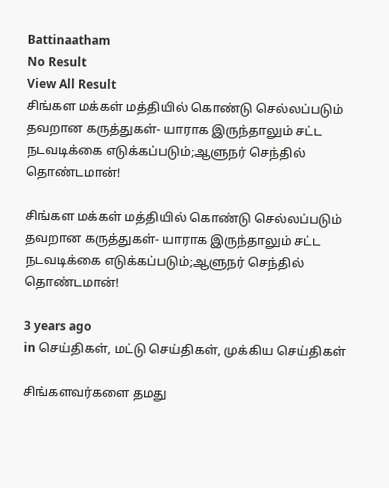Battinaatham
No Result
View All Result
சிங்கள மக்கள் மத்தியில் கொண்டு செல்லப்படும் தவறான கருத்துகள்- யாராக இருந்தாலும் சட்ட நடவடிக்கை எடுக்கப்படும்;ஆளுநர் செந்தில் தொண்டமான்!

சிங்கள மக்கள் மத்தியில் கொண்டு செல்லப்படும் தவறான கருத்துகள்- யாராக இருந்தாலும் சட்ட நடவடிக்கை எடுக்கப்படும்;ஆளுநர் செந்தில் தொண்டமான்!

3 years ago
in செய்திகள், மட்டு செய்திகள், முக்கிய செய்திகள்

சிங்களவர்களை தமது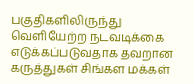பகுதிகளிலிருந்து வெளியேற்ற நடவடிக்கை எடுக்கப்படுவதாக தவறான கருத்துகள் சிங்கள மக்கள்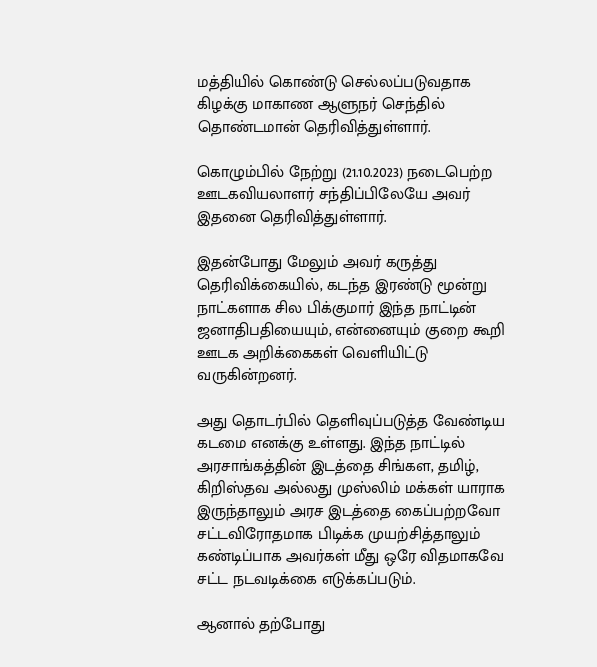மத்தியில் கொண்டு செல்லப்படுவதாக கிழக்கு மாகாண ஆளுநர் செந்தில் தொண்டமான் தெரிவித்துள்ளார்.

கொழும்பில் நேற்று (21.10.2023) நடைபெற்ற ஊடகவியலாளர் சந்திப்பிலேயே அவர் இதனை தெரிவித்துள்ளார்.

இதன்போது மேலும் அவர் கருத்து தெரிவிக்கையில், கடந்த இரண்டு மூன்று நாட்களாக சில பிக்குமார் இந்த நாட்டின் ஜனாதிபதியையும், என்னையும் குறை கூறி ஊடக அறிக்கைகள் வெளியிட்டு வருகின்றனர்.

அது தொடர்பில் தெளிவுப்படுத்த வேண்டிய கடமை எனக்கு உள்ளது. இந்த நாட்டில் அரசாங்கத்தின் இடத்தை சிங்கள, தமிழ், கிறிஸ்தவ அல்லது முஸ்லிம் மக்கள் யாராக இருந்தாலும் அரச இடத்தை கைப்பற்றவோ சட்டவிரோதமாக பிடிக்க முயற்சித்தாலும் கண்டிப்பாக அவர்கள் மீது ஒரே விதமாகவே சட்ட நடவடிக்கை எடுக்கப்படும்.

ஆனால் தற்போது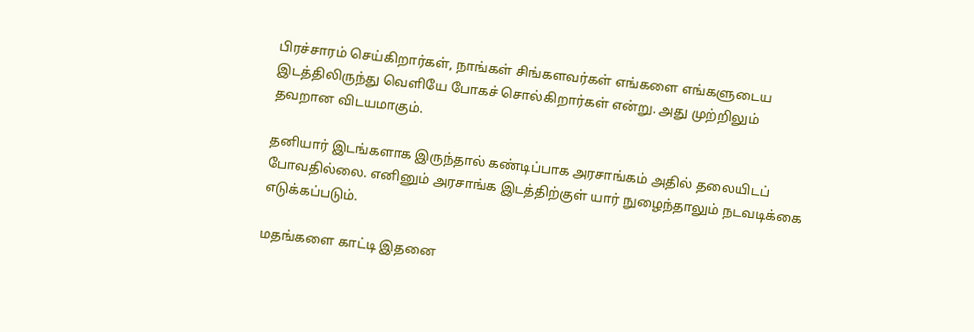பிரச்சாரம் செய்கிறார்கள், நாங்கள் சிங்களவர்கள் எங்களை எங்களுடைய இடத்திலிருந்து வெளியே போகச் சொல்கிறார்கள் என்று. அது முற்றிலும் தவறான விடயமாகும்.

தனியார் இடங்களாக இருந்தால் கண்டிப்பாக அரசாங்கம் அதில் தலையிடப் போவதில்லை. எனினும் அரசாங்க இடத்திற்குள் யார் நுழைந்தாலும் நடவடிக்கை எடுக்கப்படும்.

மதங்களை காட்டி இதனை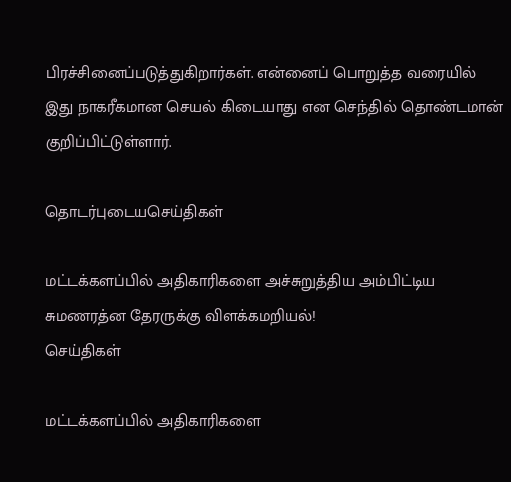பிரச்சினைப்படுத்துகிறார்கள். என்னைப் பொறுத்த வரையில் இது நாகரீகமான செயல் கிடையாது என செந்தில் தொண்டமான் குறிப்பிட்டுள்ளார்.

தொடர்புடையசெய்திகள்

மட்டக்களப்பில் அதிகாரிகளை அச்சுறுத்திய அம்பிட்டிய சுமணரத்ன தேரருக்கு விளக்கமறியல்!
செய்திகள்

மட்டக்களப்பில் அதிகாரிகளை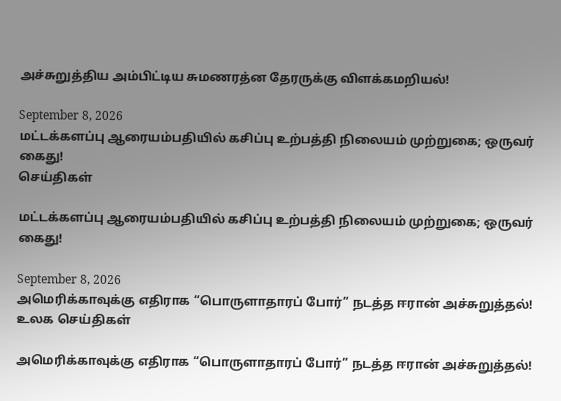அச்சுறுத்திய அம்பிட்டிய சுமணரத்ன தேரருக்கு விளக்கமறியல்!

September 8, 2026
மட்டக்களப்பு ஆரையம்பதியில் கசிப்பு உற்பத்தி நிலையம் முற்றுகை; ஒருவர் கைது!
செய்திகள்

மட்டக்களப்பு ஆரையம்பதியில் கசிப்பு உற்பத்தி நிலையம் முற்றுகை; ஒருவர் கைது!

September 8, 2026
அமெரிக்காவுக்கு எதிராக “பொருளாதாரப் போர்” நடத்த ஈரான் அச்சுறுத்தல்!
உலக செய்திகள்

அமெரிக்காவுக்கு எதிராக “பொருளாதாரப் போர்” நடத்த ஈரான் அச்சுறுத்தல்!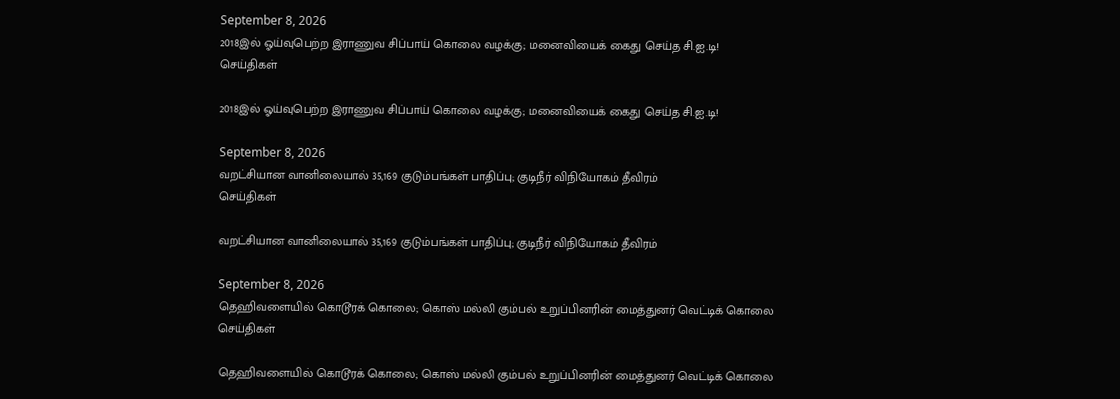September 8, 2026
2018இல் ஓய்வுபெற்ற இராணுவ சிப்பாய் கொலை வழக்கு; மனைவியைக் கைது செய்த சி.ஐ.டி!
செய்திகள்

2018இல் ஓய்வுபெற்ற இராணுவ சிப்பாய் கொலை வழக்கு; மனைவியைக் கைது செய்த சி.ஐ.டி!

September 8, 2026
வறட்சியான வானிலையால் 35,169 குடும்பங்கள் பாதிப்பு; குடிநீர் விநியோகம் தீவிரம்
செய்திகள்

வறட்சியான வானிலையால் 35,169 குடும்பங்கள் பாதிப்பு; குடிநீர் விநியோகம் தீவிரம்

September 8, 2026
தெஹிவளையில் கொடூரக் கொலை; கொஸ் மல்லி கும்பல் உறுப்பினரின் மைத்துனர் வெட்டிக் கொலை
செய்திகள்

தெஹிவளையில் கொடூரக் கொலை; கொஸ் மல்லி கும்பல் உறுப்பினரின் மைத்துனர் வெட்டிக் கொலை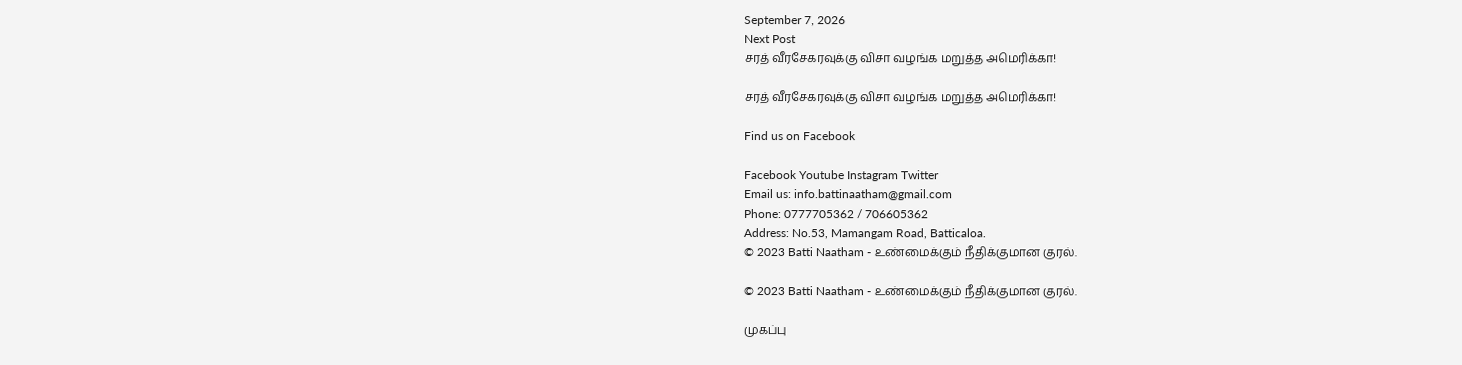September 7, 2026
Next Post
சரத் வீரசேகரவுக்கு விசா வழங்க மறுத்த அமெரிக்கா!

சரத் வீரசேகரவுக்கு விசா வழங்க மறுத்த அமெரிக்கா!

Find us on Facebook

Facebook Youtube Instagram Twitter
Email us: info.battinaatham@gmail.com
Phone: 0777705362 / 706605362
Address: No.53, Mamangam Road, Batticaloa.
© 2023 Batti Naatham - உண்மைக்கும் நீதிக்குமான குரல்.

© 2023 Batti Naatham - உண்மைக்கும் நீதிக்குமான குரல்.

முகப்பு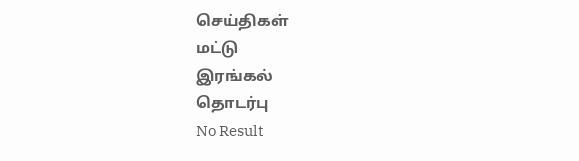செய்திகள்
மட்டு
இரங்கல்
தொடர்பு
No Result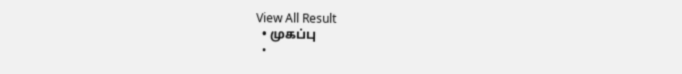View All Result
  • முகப்பு
  •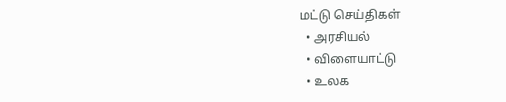மட்டு செய்திகள்
  • அரசியல்
  • விளையாட்டு
  • உலக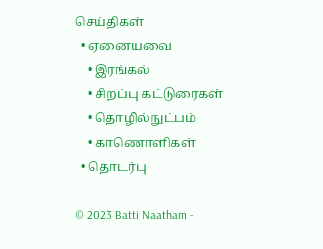செய்திகள்
  • ஏனையவை
    • இரங்கல்
    • சிறப்பு கட்டுரைகள்
    • தொழில்நுட்பம்
    • காணொளிகள்
  • தொடர்பு

© 2023 Batti Naatham -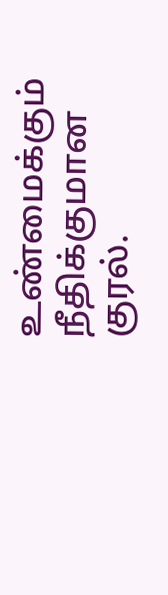உண்மைக்கும் நீதிக்குமான குரல்.